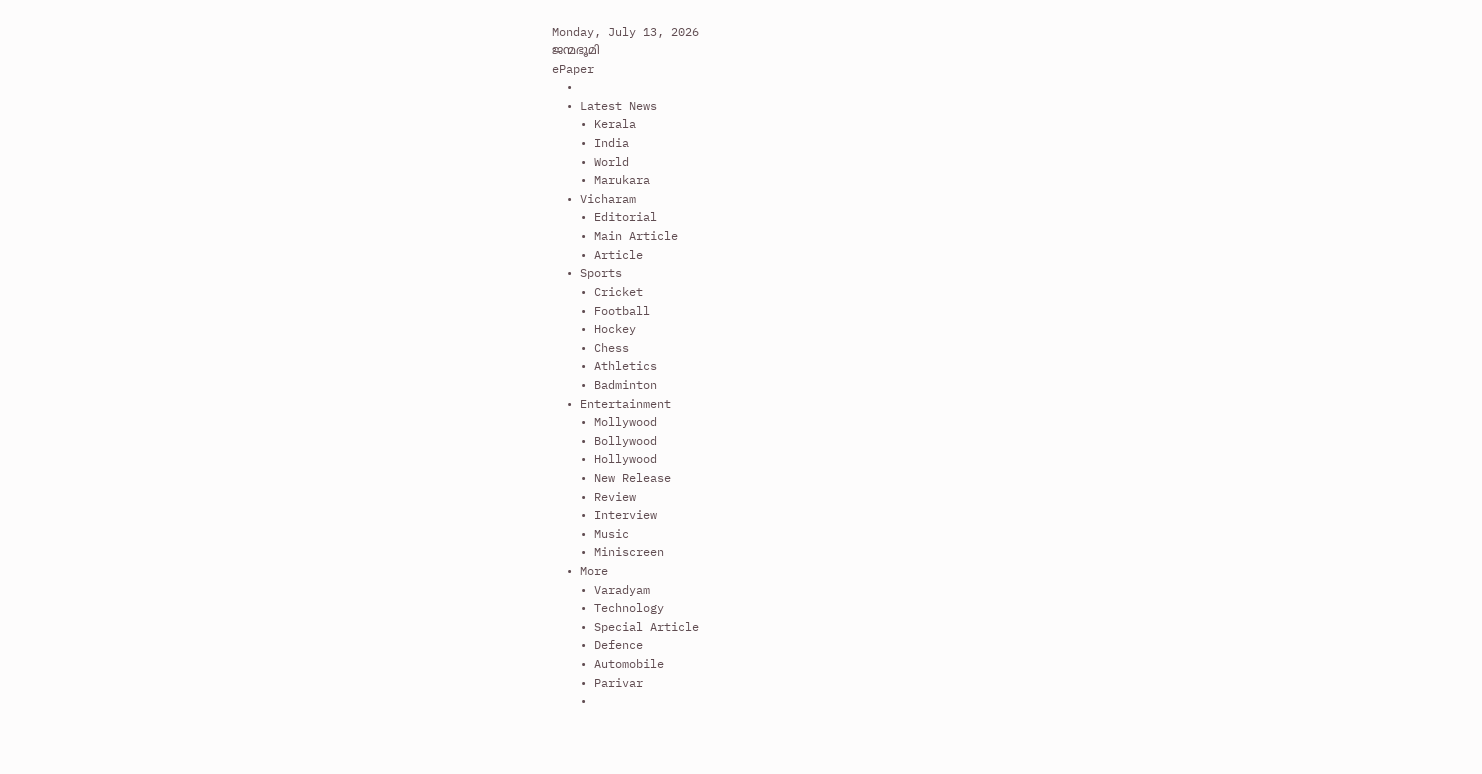Monday, July 13, 2026
ജന്മഭൂമി
ePaper
  •
  • Latest News
    • Kerala
    • India
    • World
    • Marukara
  • Vicharam
    • Editorial
    • Main Article
    • Article
  • Sports
    • Cricket
    • Football
    • Hockey
    • Chess
    • Athletics
    • Badminton
  • Entertainment
    • Mollywood
    • Bollywood
    • Hollywood
    • New Release
    • Review
    • Interview
    • Music
    • Miniscreen
  • More
    • Varadyam
    • Technology
    • Special Article
    • Defence
    • Automobile
    • Parivar
    •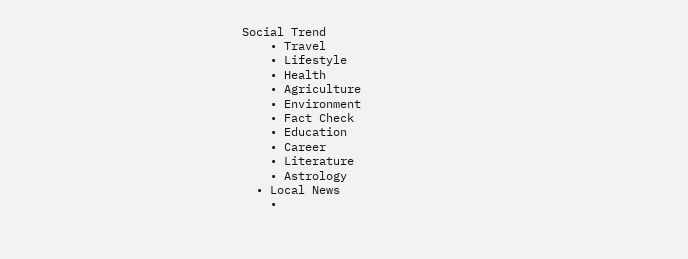Social Trend
    • Travel
    • Lifestyle
    • Health
    • Agriculture
    • Environment
    • Fact Check
    • Education
    • Career
    • Literature
    • Astrology
  • Local News
    •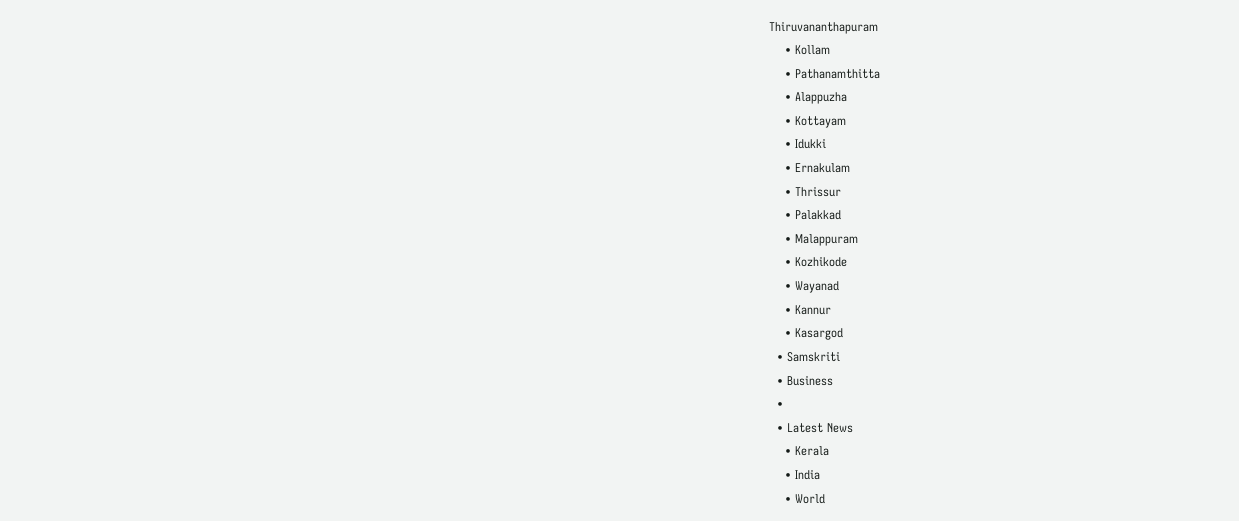Thiruvananthapuram
    • Kollam
    • Pathanamthitta
    • Alappuzha
    • Kottayam
    • Idukki
    • Ernakulam
    • Thrissur
    • Palakkad
    • Malappuram
    • Kozhikode
    • Wayanad
    • Kannur
    • Kasargod
  • Samskriti
  • Business
  •
  • Latest News
    • Kerala
    • India
    • World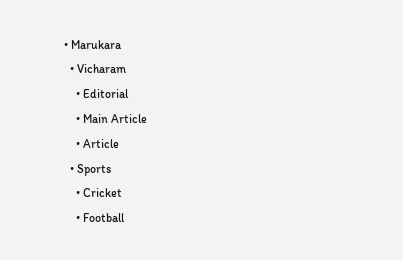• Marukara
  • Vicharam
    • Editorial
    • Main Article
    • Article
  • Sports
    • Cricket
    • Football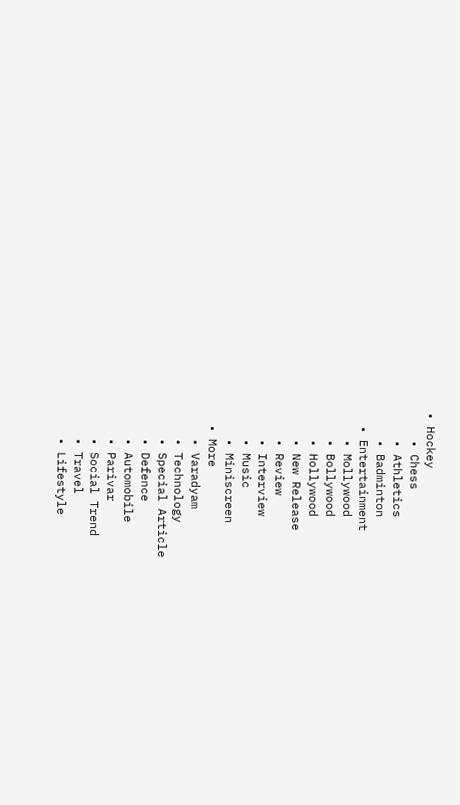• Hockey
    • Chess
    • Athletics
    • Badminton
  • Entertainment
    • Mollywood
    • Bollywood
    • Hollywood
    • New Release
    • Review
    • Interview
    • Music
    • Miniscreen
  • More
    • Varadyam
    • Technology
    • Special Article
    • Defence
    • Automobile
    • Parivar
    • Social Trend
    • Travel
    • Lifestyle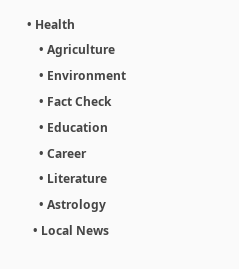• Health
    • Agriculture
    • Environment
    • Fact Check
    • Education
    • Career
    • Literature
    • Astrology
  • Local News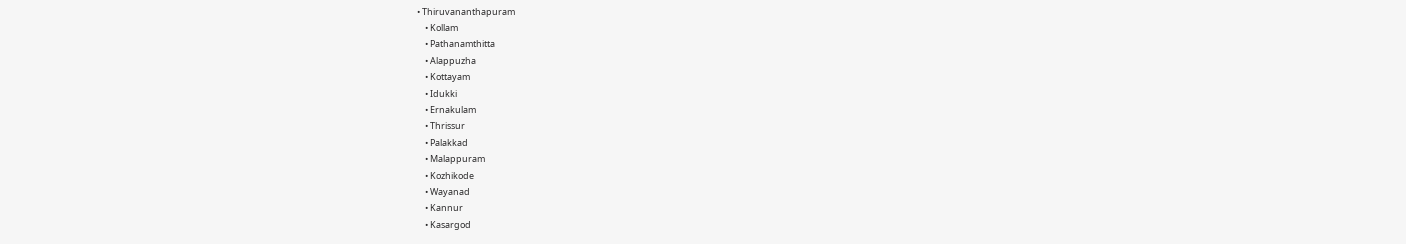• Thiruvananthapuram
    • Kollam
    • Pathanamthitta
    • Alappuzha
    • Kottayam
    • Idukki
    • Ernakulam
    • Thrissur
    • Palakkad
    • Malappuram
    • Kozhikode
    • Wayanad
    • Kannur
    • Kasargod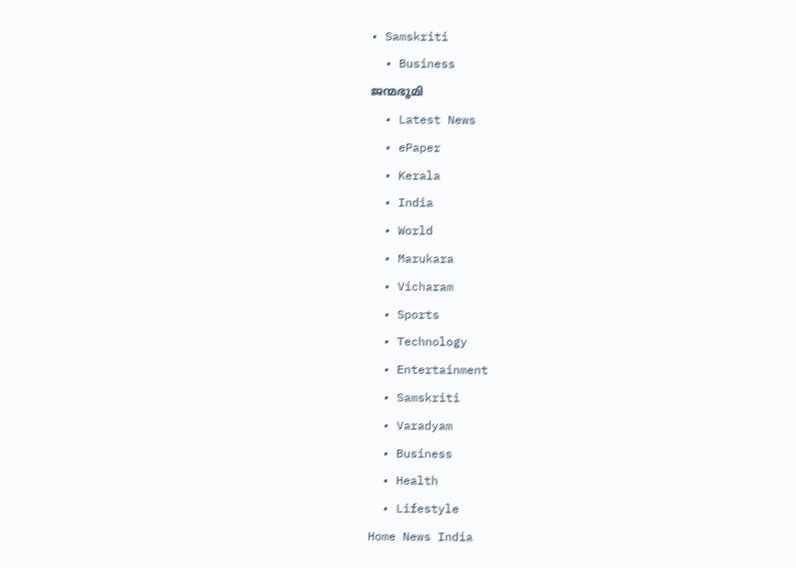• Samskriti
  • Business
ജന്മഭൂമി
  • Latest News
  • ePaper
  • Kerala
  • India
  • World
  • Marukara
  • Vicharam
  • Sports
  • Technology
  • Entertainment
  • Samskriti
  • Varadyam
  • Business
  • Health
  • Lifestyle
Home News India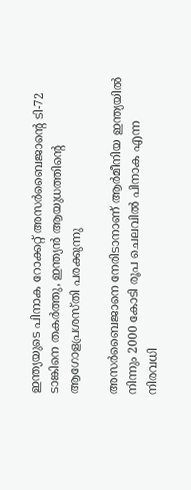ഇന്ത്യയുടെ പിനാക റോക്കറ്റ് അസര്‍ബൈജാന്റെ ടി-72 ടാങ്കിനെ തകര്‍ത്തു, ഇന്ത്യന്‍ ആയുധത്തിന്റെ ആഗോളപ്രശസ്തി പരക്കുന്നു

അസര്‍ബൈജാനെ നേരിടാനാണ് ആര്‍മീനിയ ഇന്ത്യയില്‍ നിന്നും 2000 കോടി രൂപ ചെലവില്‍ പിനാക എന്ന നിരവധി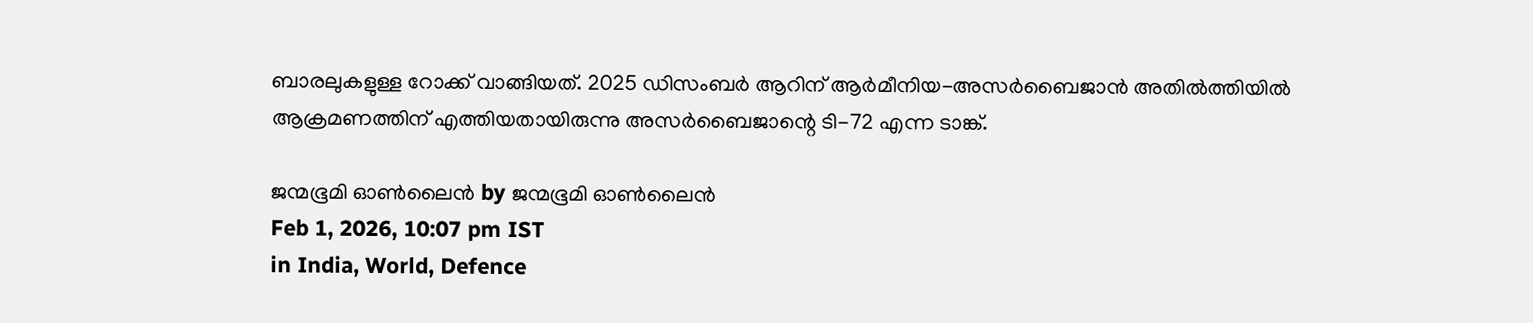ബാരലുകളുള്ള റോക്ക് വാങ്ങിയത്. 2025 ഡിസംബര്‍ ആറിന് ആര്‍മീനിയ-അസര്‍ബൈജാന്‍ അതില്‍ത്തിയില്‍ ആക്രമണത്തിന് എത്തിയതായിരുന്നു അസര്‍ബൈജാന്റെ ടി-72 എന്ന ടാങ്ക്.

ജന്മഭൂമി ഓണ്‍ലൈന്‍ by ജന്മഭൂമി ഓണ്‍ലൈന്‍
Feb 1, 2026, 10:07 pm IST
in India, World, Defence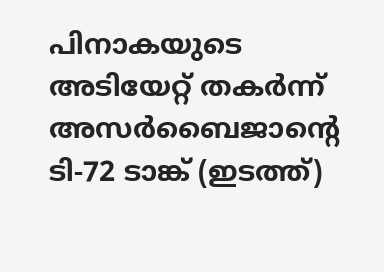പിനാകയുടെ അടിയേറ്റ് തകര്‍ന്ന് അസര്‍ബൈജാന്‍റെ ടി-72 ടാങ്ക് (ഇടത്ത്)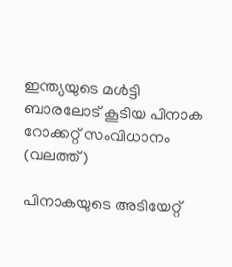ഇന്ത്യയുടെ മള്‍ട്ടി ബാരലോട് കൂടിയ പിനാക റോക്കറ്റ് സംവിധാനം (വലത്ത്)

പിനാകയുടെ അടിയേറ്റ്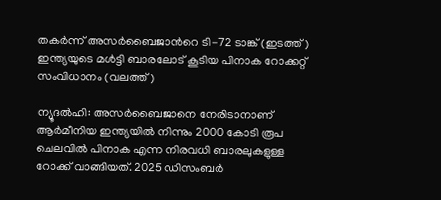തകര്‍ന്ന് അസര്‍ബൈജാന്‍റെ ടി-72 ടാങ്ക് (ഇടത്ത്) ഇന്ത്യയുടെ മള്‍ട്ടി ബാരലോട് കൂടിയ പിനാക റോക്കറ്റ് സംവിധാനം (വലത്ത്)

ന്യൂദല്‍ഹി: അസര്‍ബൈജാനെ നേരിടാനാണ് ആര്‍മീനിയ ഇന്ത്യയില്‍ നിന്നും 2000 കോടി രൂപ ചെലവില്‍ പിനാക എന്ന നിരവധി ബാരലുകളുള്ള റോക്ക് വാങ്ങിയത്. 2025 ഡിസംബര്‍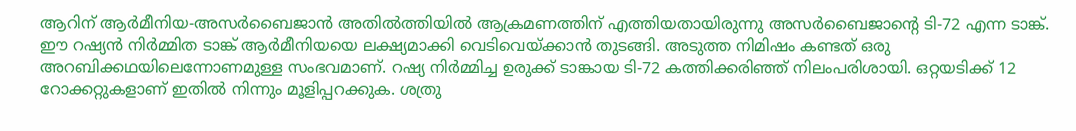ആറിന് ആര്‍മീനിയ-അസര്‍ബൈജാന്‍ അതില്‍ത്തിയില്‍ ആക്രമണത്തിന് എത്തിയതായിരുന്നു അസര്‍ബൈജാന്റെ ടി-72 എന്ന ടാങ്ക്. ഈ റഷ്യന്‍ നിര്‍മ്മിത ടാങ്ക് ആര്‍മീനിയയെ ലക്ഷ്യമാക്കി വെടിവെയ്‌ക്കാന്‍ തുടങ്ങി. അടുത്ത നിമിഷം കണ്ടത് ഒരു അറബിക്കഥയിലെന്നോണമുള്ള സംഭവമാണ്. റഷ്യ നിര്‍മ്മിച്ച ഉരുക്ക് ടാങ്കായ ടി-72 കത്തിക്കരിഞ്ഞ് നിലംപരിശായി. ഒറ്റയടിക്ക് 12 റോക്കറ്റുകളാണ് ഇതില്‍ നിന്നും മൂളിപ്പറക്കുക. ശത്രു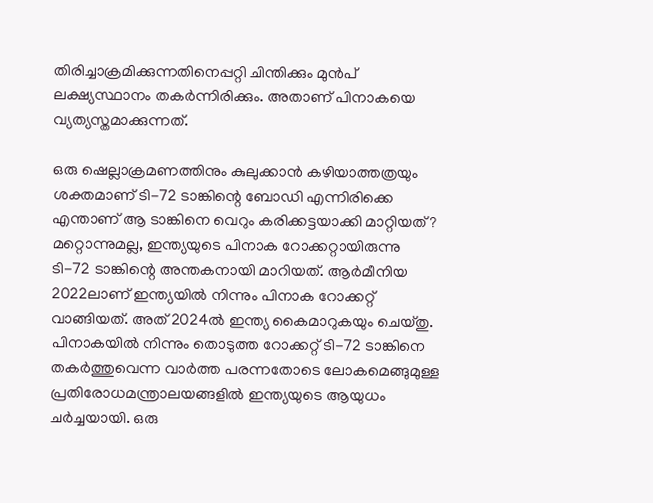തിരിച്ചാക്രമിക്കുന്നതിനെപ്പറ്റി ചിന്തിക്കും മുന്‍പ് ലക്ഷ്യസ്ഥാനം തകര്‍ന്നിരിക്കും. അതാണ് പിനാകയെ വ്യത്യസ്തമാക്കുന്നത്.

ഒരു ഷെല്ലാക്രമണത്തിനും കുലുക്കാന്‍ കഴിയാത്തത്രയും ശക്തമാണ് ടി-72 ടാങ്കിന്റെ ബോഡി എന്നിരിക്കെ എന്താണ് ആ ടാങ്കിനെ വെറും കരിക്കട്ടയാക്കി മാറ്റിയത്? മറ്റൊന്നുമല്ല, ഇന്ത്യയുടെ പിനാക റോക്കറ്റായിരുന്നു ടി-72 ടാങ്കിന്റെ അന്തകനായി മാറിയത്. ആര്‍മീനിയ 2022ലാണ് ഇന്ത്യയില്‍ നിന്നും പിനാക റോക്കറ്റ് വാങ്ങിയത്. അത് 2024ല്‍ ഇന്ത്യ കൈമാറുകയും ചെയ്തു. പിനാകയില്‍ നിന്നും തൊടുത്ത റോക്കറ്റ് ടി-72 ടാങ്കിനെ തകര്‍ത്തുവെന്ന വാര്‍ത്ത പരന്നതോടെ ലോകമെങ്ങുമുള്ള പ്രതിരോധമന്ത്രാലയങ്ങളില്‍ ഇന്ത്യയുടെ ആയുധം ചര്‍ച്ചയായി. ഒരു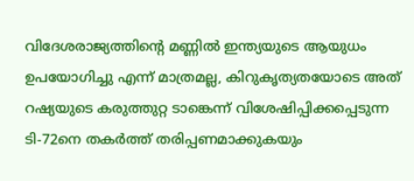വിദേശരാജ്യത്തിന്റെ മണ്ണില്‍ ഇന്ത്യയുടെ ആയുധം ഉപയോഗിച്ചു എന്ന് മാത്രമല്ല, കിറുകൃത്യതയോടെ അത് റഷ്യയുടെ കരുത്തുറ്റ ടാങ്കെന്ന് വിശേഷിപ്പിക്കപ്പെടുന്ന ടി-72നെ തകര്‍ത്ത് തരിപ്പണമാക്കുകയും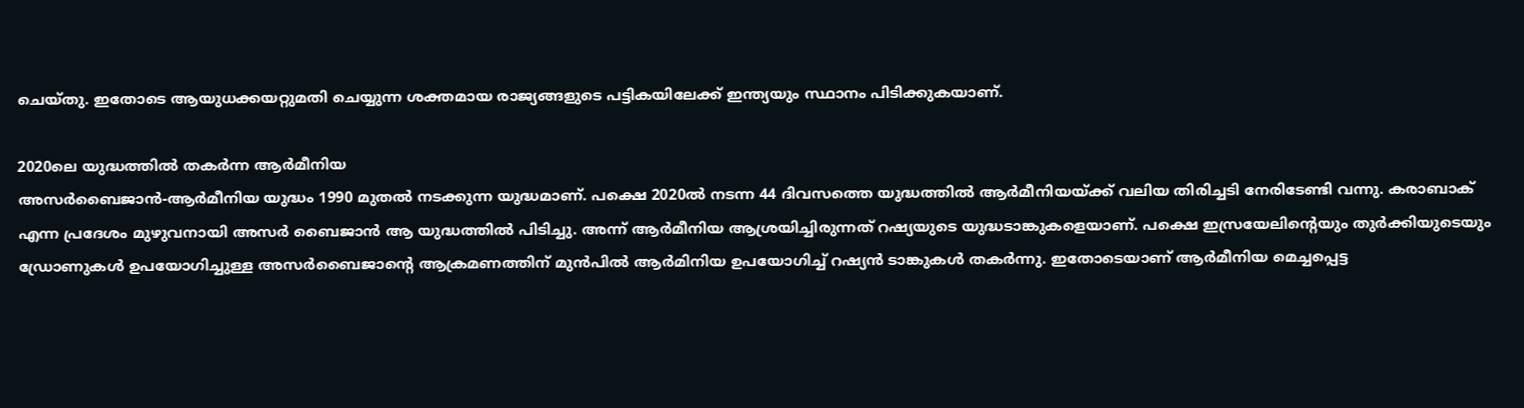ചെയ്തു. ഇതോടെ ആയുധക്കയറ്റുമതി ചെയ്യുന്ന ശക്തമായ രാജ്യങ്ങളുടെ പട്ടികയിലേക്ക് ഇന്ത്യയും സ്ഥാനം പിടിക്കുകയാണ്.

2020ലെ യുദ്ധത്തില്‍ തകര്‍ന്ന ആര്‍മീനിയ
അസര്‍ബൈജാന്‍-ആര്‍മീനിയ യുദ്ധം 1990 മുതല്‍ നടക്കുന്ന യുദ്ധമാണ്. പക്ഷെ 2020ല്‍ നടന്ന 44 ദിവസത്തെ യുദ്ധത്തില്‍ ആര്‍മീനിയയ്‌ക്ക് വലിയ തിരിച്ചടി നേരിടേണ്ടി വന്നു. കരാബാക് എന്ന പ്രദേശം മുഴുവനായി അസര്‍ ബൈജാന്‍ ആ യുദ്ധത്തില്‍ പിടിച്ചു. അന്ന് ആര്‍മീനിയ ആശ്രയിച്ചിരുന്നത് റഷ്യയുടെ യുദ്ധടാങ്കുകളെയാണ്. പക്ഷെ ഇസ്രയേലിന്റെയും തുര്‍ക്കിയുടെയും ഡ്രോണുകള്‍ ഉപയോഗിച്ചുള്ള അസര്‍ബൈജാന്റെ ആക്രമണത്തിന് മുന്‍പില്‍ ആര്‍മിനിയ ഉപയോഗിച്ച് റഷ്യന്‍ ടാങ്കുകള്‍ തകര്‍ന്നു. ഇതോടെയാണ് ആര്‍മീനിയ മെച്ചപ്പെട്ട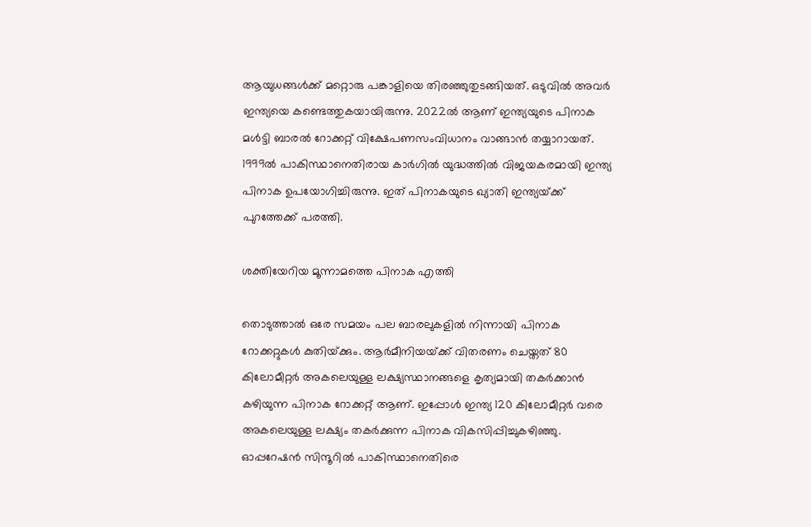ആയുധങ്ങള്‍ക്ക് മറ്റൊരു പങ്കാളിയെ തിരഞ്ഞുതുടങ്ങിയത്. ഒടുവില്‍ അവര്‍ ഇന്ത്യയെ കണ്ടെത്തുകയായിരുന്നു. 2022ല്‍ ആണ് ഇന്ത്യയുടെ പിനാക മള്‍ട്ടി ബാരല്‍ റോക്കറ്റ് വിക്ഷേപണസംവിധാനം വാങ്ങാന്‍ തയ്യാറായത്. 1999ല്‍ പാകിസ്ഥാനെതിരായ കാര്‍ഗില്‍ യുദ്ധത്തില്‍ വിജയകരമായി ഇന്ത്യ പിനാക ഉപയോഗിച്ചിരുന്നു. ഇത് പിനാകയുടെ ഖ്യാതി ഇന്ത്യയ്‌ക്ക് പുറത്തേക്ക് പരത്തി.

ശക്തിയേറിയ മൂന്നാമത്തെ പിനാക എത്തി

തൊടുത്താല്‍ ഒരേ സമയം പല ബാരലുകളില്‍ നിന്നായി പിനാക റോക്കറ്റുകള്‍ കുതിയ്‌ക്കും. ആര്‍മീനിയയ്‌ക്ക് വിതരണം ചെയ്തത് 80 കിലോമീറ്റര്‍ അകലെയുള്ള ലക്ഷ്യസ്ഥാനങ്ങളെ കൃത്യമായി തകര്‍ക്കാന്‍ കഴിയുന്ന പിനാക റോക്കറ്റ് ആണ്. ഇപ്പോള്‍ ഇന്ത്യ 120 കിലോമീറ്റര്‍ വരെ അകലെയുള്ള ലക്ഷ്യം തകര്‍ക്കുന്ന പിനാക വികസിപ്പിച്ചുകഴിഞ്ഞു. ഓപ്പറേഷന്‍ സിന്ദൂറില്‍ പാകിസ്ഥാനെതിരെ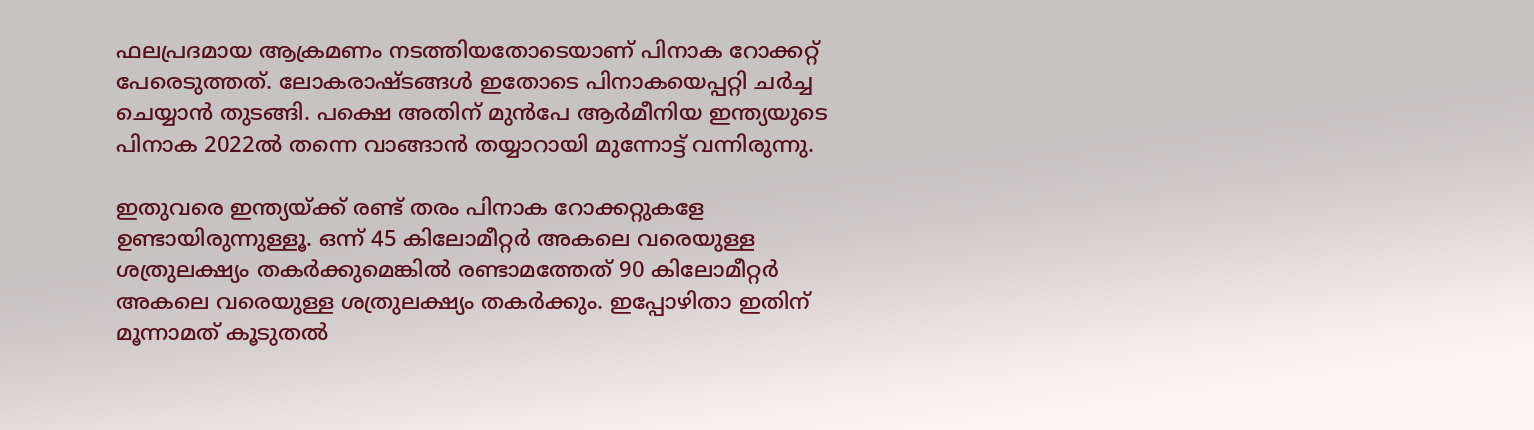ഫലപ്രദമായ ആക്രമണം നടത്തിയതോടെയാണ് പിനാക റോക്കറ്റ് പേരെടുത്തത്. ലോകരാഷ്ടങ്ങള്‍ ഇതോടെ പിനാകയെപ്പറ്റി ചര്‍ച്ച ചെയ്യാന്‍ തുടങ്ങി. പക്ഷെ അതിന് മുന്‍പേ ആര്‍മീനിയ ഇന്ത്യയുടെ പിനാക 2022ല്‍ തന്നെ വാങ്ങാന്‍ തയ്യാറായി മുന്നോട്ട് വന്നിരുന്നു.

ഇതുവരെ ഇന്ത്യയ്‌ക്ക് രണ്ട് തരം പിനാക റോക്കറ്റുകളേ ഉണ്ടായിരുന്നുള്ളൂ. ഒന്ന് 45 കിലോമീറ്റര്‍ അകലെ വരെയുള്ള ശത്രുലക്ഷ്യം തകര്‍ക്കുമെങ്കില്‍ രണ്ടാമത്തേത് 90 കിലോമീറ്റര്‍ അകലെ വരെയുള്ള ശത്രുലക്ഷ്യം തകര്‍ക്കും. ഇപ്പോഴിതാ ഇതിന് മൂന്നാമത് കൂടുതല്‍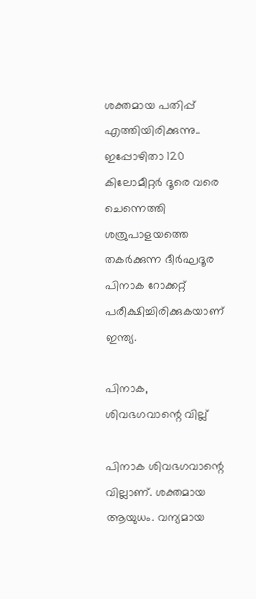ശക്തമായ പതിപ്പ് എത്തിയിരിക്കുന്നു.. ഇപ്പോഴിതാ 120 കിലോമീറ്റര്‍ ദൂരെ വരെ ചെന്നെത്തി ശത്രുപാളയത്തെ തകര്‍ക്കുന്ന ദീര്‍ഘദൂര പിനാക റോക്കറ്റ് പരീക്ഷിച്ചിരിക്കുകയാണ് ഇന്ത്യ.

പിനാക, ശിവഭഗവാന്റെ വില്ല്

പിനാക ശിവഭഗവാന്റെ വില്ലാണ്. ശക്തമായ ആയുധം. വന്യമായ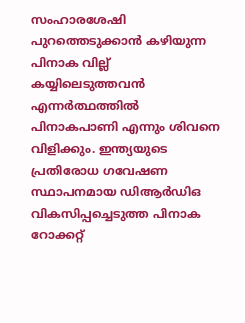സംഹാരശേഷി പുറത്തെടുക്കാന്‍ കഴിയുന്ന പിനാക വില്ല് കയ്യിലെടുത്തവന്‍ എന്നര്‍ത്ഥത്തില്‍ പിനാകപാണി എന്നും ശിവനെ വിളിക്കും. ഇന്ത്യയുടെ പ്രതിരോധ ഗവേഷണ സ്ഥാപനമായ ഡിആര്‍ഡിഒ വികസിപ്പച്ചെടുത്ത പിനാക റോക്കറ്റ്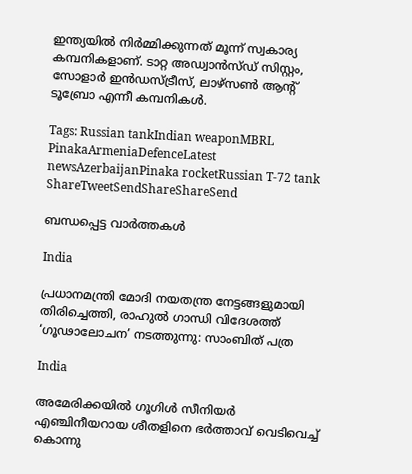ഇന്ത്യയില്‍ നിര്‍മ്മിക്കുന്നത് മൂന്ന് സ്വകാര്യ കമ്പനികളാണ്. ടാറ്റ അഡ്വാന്‍സ്ഡ് സിസ്റ്റം, സോളാര്‍ ഇന്‍ഡസ്ട്രീസ്, ലാഴ്സണ്‍ ആന്‍റ് ടൂബ്രോ എന്നീ കമ്പനികള്‍.

Tags: Russian tankIndian weaponMBRL PinakaArmeniaDefenceLatest newsAzerbaijanPinaka rocketRussian T-72 tank
ShareTweetSendShareShareSend

ബന്ധപ്പെട്ട വാര്‍ത്തകള്‍

India

പ്രധാനമന്ത്രി മോദി നയതന്ത്ര നേട്ടങ്ങളുമായി തിരിച്ചെത്തി, രാഹുൽ ഗാന്ധി വിദേശത്ത് ‘ഗൂഢാലോചന’ നടത്തുന്നു: സാംബിത് പത്ര

India

അമേരിക്കയില്‍ ഗൂഗിള്‍ സീനിയര്‍ എഞ്ചിനീയറായ ശീതളിനെ ഭര്‍ത്താവ് വെടിവെച്ച് കൊന്നു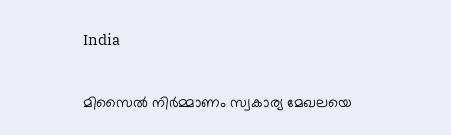India

മിസൈല്‍ നിര്‍മ്മാണം സ്വകാര്യ മേഖലയെ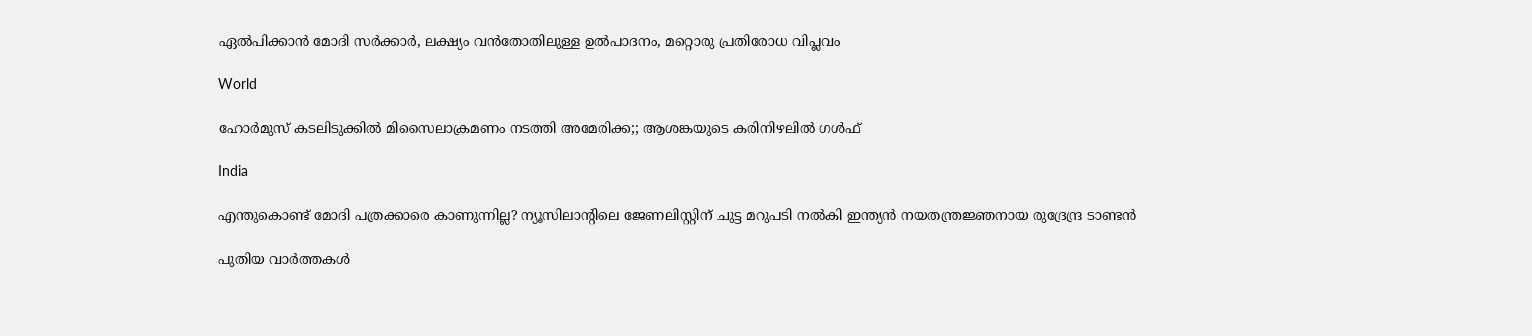ഏല്‍പിക്കാന്‍ മോദി സര്‍ക്കാര്‍, ലക്ഷ്യം വന്‍തോതിലുള്ള ഉല്‍പാദനം, മറ്റൊരു പ്രതിരോധ വിപ്ലവം

World

ഹോര്‍മുസ് കടലിടുക്കില്‍ മിസൈലാക്രമണം നടത്തി അമേരിക്ക;; ആശങ്കയുടെ കരിനിഴലില്‍ ഗള്‍ഫ്

India

എന്തുകൊണ്ട് മോദി പത്രക്കാരെ കാണുന്നില്ല? ന്യൂസിലാന്‍റിലെ ജേണലിസ്റ്റിന് ചുട്ട മറുപടി നല്‍കി ഇന്ത്യന്‍ നയതന്ത്രജ്ഞനായ രുദ്രേന്ദ്ര ടാണ്ടന്‍

പുതിയ വാര്‍ത്തകള്‍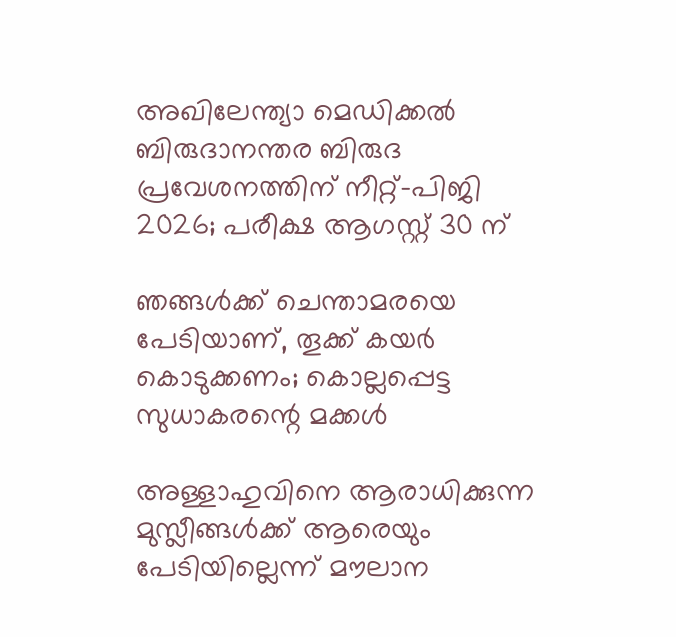അഖിലേന്ത്യാ മെഡിക്കല്‍ ബിരുദാനന്തര ബിരുദ പ്രവേശനത്തിന് നീറ്റ്-പിജി 2026; പരീക്ഷ ആഗസ്റ്റ് 30 ന്

ഞങ്ങൾക്ക് ചെന്താമരയെ പേടിയാണ്, തൂക്ക് കയർ കൊടുക്കണം; കൊല്ലപ്പെട്ട സുധാകരന്റെ മക്കൾ

അള്ളാഹുവിനെ ആരാധിക്കുന്ന മുസ്ലീങ്ങൾക്ക് ആരെയും പേടിയില്ലെന്ന് മൗലാന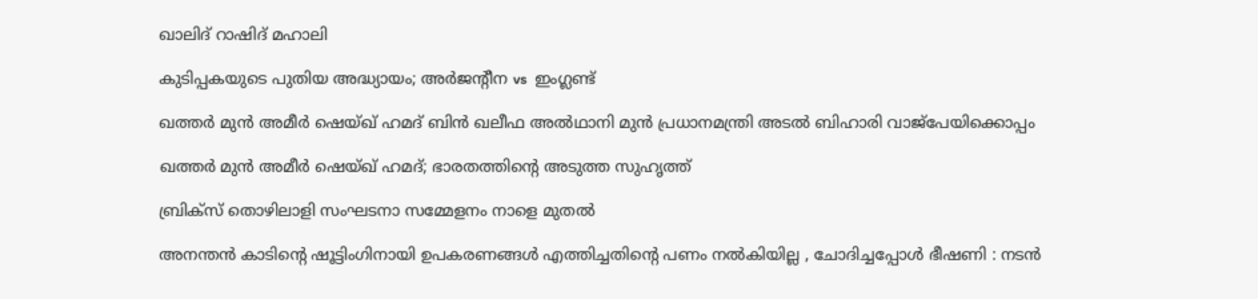ഖാലിദ് റാഷിദ് മഹാലി

കുടിപ്പകയുടെ പുതിയ അദ്ധ്യായം; അര്‍ജന്റീന vs  ഇംഗ്ലണ്ട്

ഖത്തര്‍ മുന്‍ അമീര്‍ ഷെയ്ഖ് ഹമദ് ബിന്‍ ഖലീഫ അല്‍ഥാനി മുന്‍ പ്രധാനമന്ത്രി അടല്‍ ബിഹാരി വാജ്‌പേയിക്കൊപ്പം

ഖത്തര്‍ മുന്‍ അമീര്‍ ഷെയ്ഖ് ഹമദ്; ഭാരതത്തിന്റെ അടുത്ത സുഹൃത്ത്

ബ്രിക്സ് തൊഴിലാളി സംഘടനാ സമ്മേളനം നാളെ മുതല്‍

അനന്തൻ കാടിന്റെ ഷൂട്ടിംഗിനായി ഉപകരണങ്ങൾ എത്തിച്ചതിന്റെ പണം നൽകിയില്ല , ചോദിച്ചപ്പോൾ ഭീഷണി : നടൻ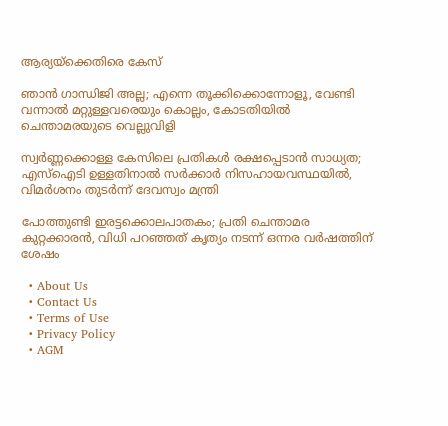ആര്യയ്‌ക്കെതിരെ കേസ്

ഞാൻ ഗാന്ധിജി അല്ല; എന്നെ തൂക്കിക്കൊന്നോളൂ, വേണ്ടി വന്നാൽ മറ്റുള്ളവരെയും കൊല്ലം, കോടതിയിൽ ചെന്താമരയുടെ വെല്ലുവിളി

സ്വർണ്ണക്കൊള്ള കേസിലെ പ്രതികൾ രക്ഷപ്പെടാൻ സാധ്യത; എസ്ഐടി ഉള്ളതിനാൽ സർക്കാർ നിസഹായവസ്ഥയിൽ, വിമർശനം തുടർന്ന് ദേവസ്വം മന്ത്രി

പോത്തുണ്ടി ഇരട്ടക്കൊലപാതകം; പ്രതി ചെന്താമര കുറ്റക്കാരൻ, വിധി പറഞ്ഞത് കൃത്യം നടന്ന് ഒന്നര വർഷത്തിന് ശേഷം

  • About Us
  • Contact Us
  • Terms of Use
  • Privacy Policy
  • AGM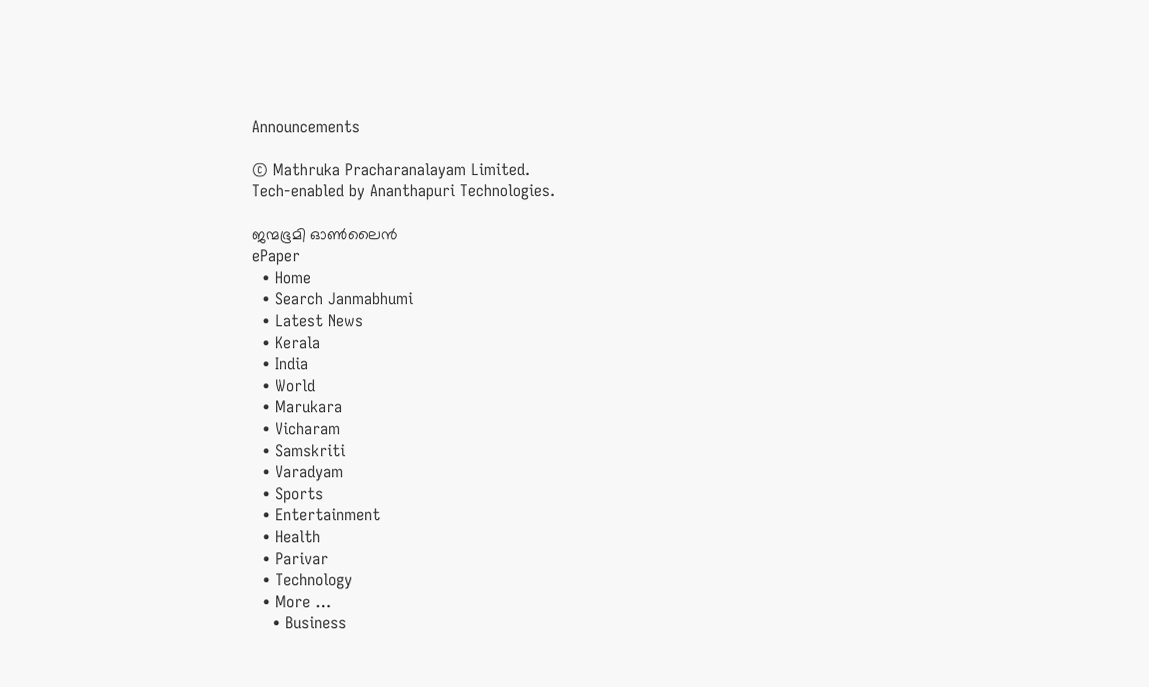Announcements

© Mathruka Pracharanalayam Limited.
Tech-enabled by Ananthapuri Technologies.

ജന്മഭൂമി ഓണ്‍ലൈന്‍
ePaper
  • Home
  • Search Janmabhumi
  • Latest News
  • Kerala
  • India
  • World
  • Marukara
  • Vicharam
  • Samskriti
  • Varadyam
  • Sports
  • Entertainment
  • Health
  • Parivar
  • Technology
  • More …
    • Business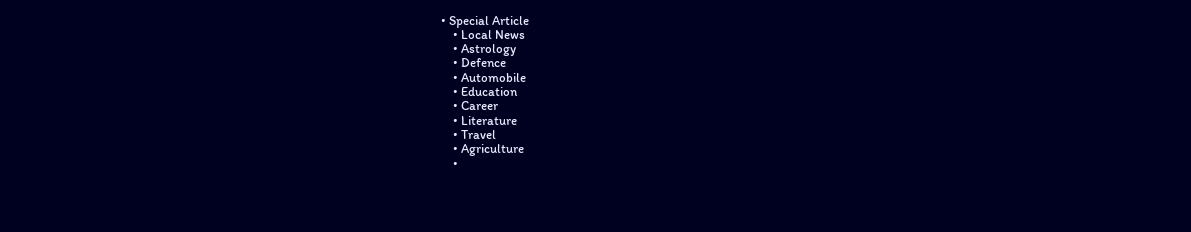• Special Article
    • Local News
    • Astrology
    • Defence
    • Automobile
    • Education
    • Career
    • Literature
    • Travel
    • Agriculture
    •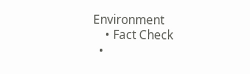Environment
    • Fact Check
  •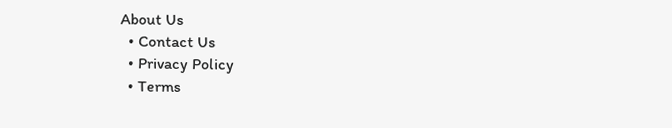About Us
  • Contact Us
  • Privacy Policy
  • Terms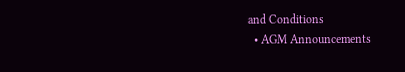and Conditions
  • AGM Announcements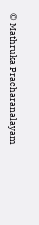© Mathruka Pracharanalayam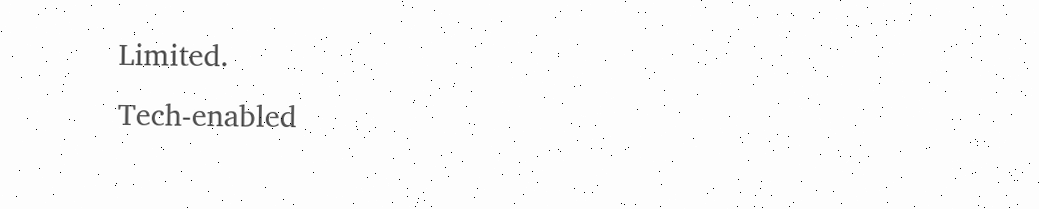Limited.
Tech-enabled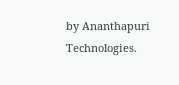by Ananthapuri Technologies.